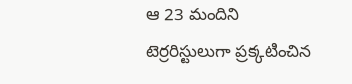ఆ 23 మందిని టెర్రరిస్టులుగా ప్రక్కటించిన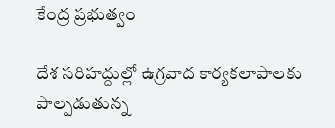కేంద్ర ప్రభుత్వం

దేశ సరిహద్దుల్లో ఉగ్రవాద కార్యకలాపాలకు పాల్పడుతున్న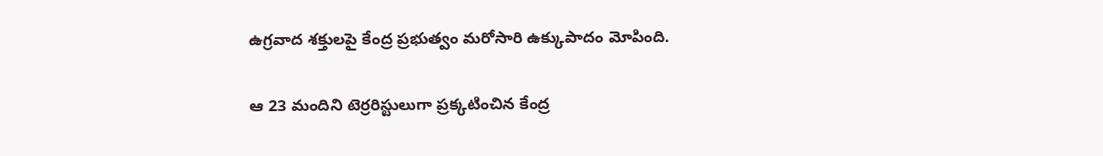ఉగ్రవాద శక్తులపై కేంద్ర ప్రభుత్వం మరోసారి ఉక్కుపాదం మోపింది.

ఆ 23 మందిని టెర్రరిస్టులుగా ప్రక్కటించిన కేంద్ర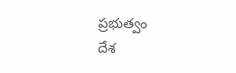ప్రభుత్వం
దేశ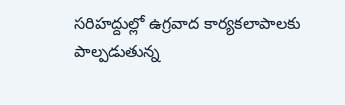సరిహద్దుల్లో ఉగ్రవాద కార్యకలాపాలకు పాల్పడుతున్న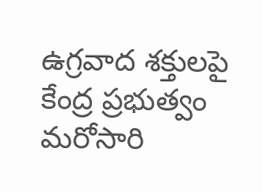ఉగ్రవాద శక్తులపై కేంద్ర ప్రభుత్వం మరోసారి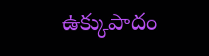ఉక్కుపాదం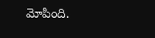మోపింది.